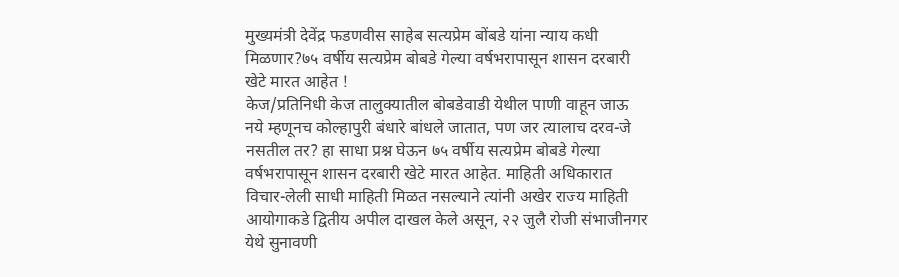मुख्यमंत्री देवेंद्र फडणवीस साहेब सत्यप्रेम बोंबडे यांना न्याय कधी मिळणार?७५ वर्षीय सत्यप्रेम बोबडे गेल्या वर्षभरापासून शासन दरबारी खेटे मारत आहेत !
केज/प्रतिनिधी केज तालुक्यातील बोबडेवाडी येथील पाणी वाहून जाऊ नये म्हणूनच कोल्हापुरी बंधारे बांधले जातात, पण जर त्यालाच दरव-जे नसतील तर? हा साधा प्रश्न घेऊन ७५ वर्षीय सत्यप्रेम बोबडे गेल्या वर्षभरापासून शासन दरबारी खेटे मारत आहेत. माहिती अधिकारात विचार-लेली साधी माहिती मिळत नसल्याने त्यांनी अखेर राज्य माहिती आयोगाकडे द्वितीय अपील दाखल केले असून, २२ जुलै रोजी संभाजीनगर येथे सुनावणी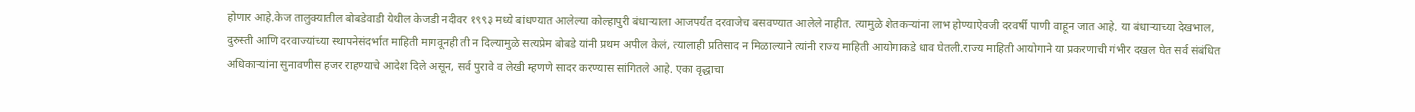होणार आहे.केज तालुक्यातील बोबडेवाडी येथील केजडी नदीवर १९९३ मध्ये बांधण्यात आलेल्या कोल्हापुरी बंधाऱ्याला आजपर्यंत दरवाजेच बसवण्यात आलेले नाहीत. त्यामुळे शेतकऱ्यांना लाभ होण्याऐवजी दरवर्षी पाणी वाहून जात आहे. या बंधाऱ्याच्या देखभाल, दुरुस्ती आणि दरवाज्यांच्या स्थापनेसंदर्भात माहिती मागवूनही ती न दिल्यामुळे सत्यप्रेम बोबडे यांनी प्रथम अपील केलं, त्यालाही प्रतिसाद न मिळाल्याने त्यांनी राज्य माहिती आयोगाकडे धाव घेतली.राज्य माहिती आयोगाने या प्रकरणाची गंभीर दखल घेत सर्व संबंधित अधिकाऱ्यांना सुनावणीस हजर राहण्याचे आदेश दिले असून, सर्व पुरावे व लेखी म्हणणे सादर करण्यास सांगितले आहे. एका वृद्धाचा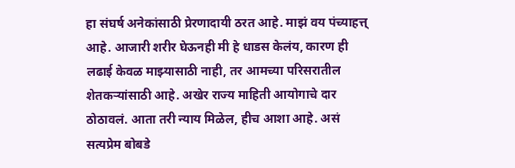हा संघर्ष अनेकांसाठी प्रेरणादायी ठरत आहे. माझं वय पंच्याहत्त् आहे. आजारी शरीर घेऊनही मी हे धाडस केलंय, कारण ही लढाई केवळ माझ्यासाठी नाही, तर आमच्या परिसरातील शेतकऱ्यांसाठी आहे. अखेर राज्य माहिती आयोगाचे दार ठोठावलं. आता तरी न्याय मिळेल, हीच आशा आहे. असं सत्यप्रेम बोबडे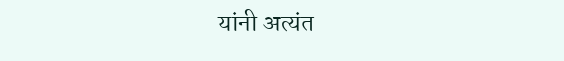यांनी अत्यंत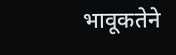भावूकतेने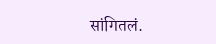सांगितलं.